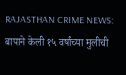RAJASTHAN CRIME NEWS: बापाने केली १५ वर्षांच्या मुलीची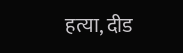हत्या, दीड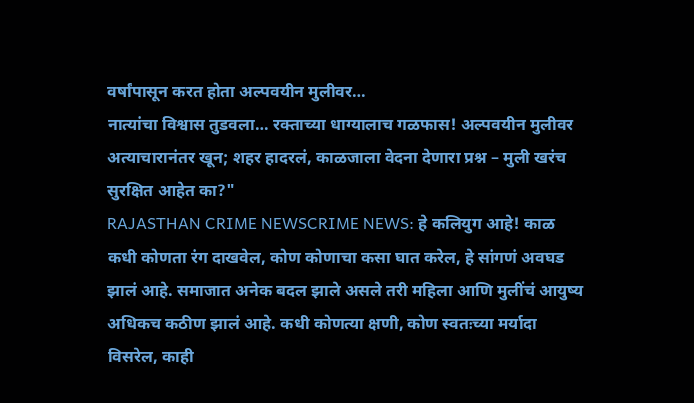वर्षांपासून करत होता अल्पवयीन मुलीवर…
नात्यांचा विश्वास तुडवला… रक्ताच्या धाग्यालाच गळफास! अल्पवयीन मुलीवर अत्याचारानंतर खून; शहर हादरलं, काळजाला वेदना देणारा प्रश्न – मुली खरंच सुरक्षित आहेत का?"
RAJASTHAN CRIME NEWSCRIME NEWS: हे कलियुग आहे! काळ कधी कोणता रंग दाखवेल, कोण कोणाचा कसा घात करेल, हे सांगणं अवघड झालं आहे. समाजात अनेक बदल झाले असले तरी महिला आणि मुलींचं आयुष्य अधिकच कठीण झालं आहे. कधी कोणत्या क्षणी, कोण स्वतःच्या मर्यादा विसरेल, काही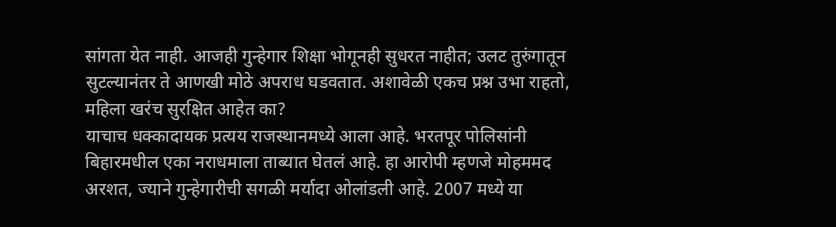सांगता येत नाही. आजही गुन्हेगार शिक्षा भोगूनही सुधरत नाहीत; उलट तुरुंगातून सुटल्यानंतर ते आणखी मोठे अपराध घडवतात. अशावेळी एकच प्रश्न उभा राहतो, महिला खरंच सुरक्षित आहेत का?
याचाच धक्कादायक प्रत्यय राजस्थानमध्ये आला आहे. भरतपूर पोलिसांनी बिहारमधील एका नराधमाला ताब्यात घेतलं आहे. हा आरोपी म्हणजे मोहममद अरशत, ज्याने गुन्हेगारीची सगळी मर्यादा ओलांडली आहे. 2007 मध्ये या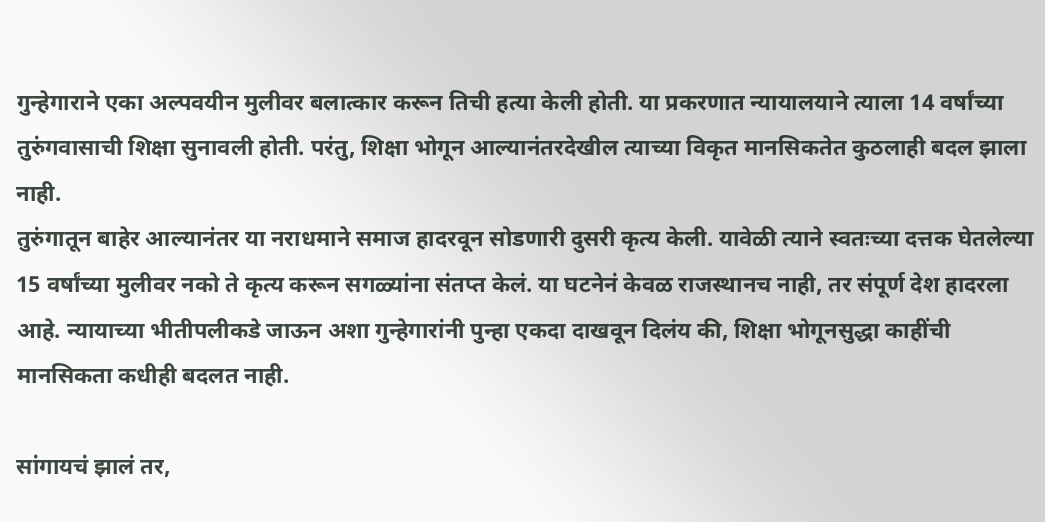गुन्हेगाराने एका अल्पवयीन मुलीवर बलात्कार करून तिची हत्या केली होती. या प्रकरणात न्यायालयाने त्याला 14 वर्षांच्या तुरुंगवासाची शिक्षा सुनावली होती. परंतु, शिक्षा भोगून आल्यानंतरदेखील त्याच्या विकृत मानसिकतेत कुठलाही बदल झाला नाही.
तुरुंगातून बाहेर आल्यानंतर या नराधमाने समाज हादरवून सोडणारी दुसरी कृत्य केली. यावेळी त्याने स्वतःच्या दत्तक घेतलेल्या 15 वर्षांच्या मुलीवर नको ते कृत्य करून सगळ्यांना संतप्त केलं. या घटनेनं केवळ राजस्थानच नाही, तर संपूर्ण देश हादरला आहे. न्यायाच्या भीतीपलीकडे जाऊन अशा गुन्हेगारांनी पुन्हा एकदा दाखवून दिलंय की, शिक्षा भोगूनसुद्धा काहींची मानसिकता कधीही बदलत नाही.

सांगायचं झालं तर,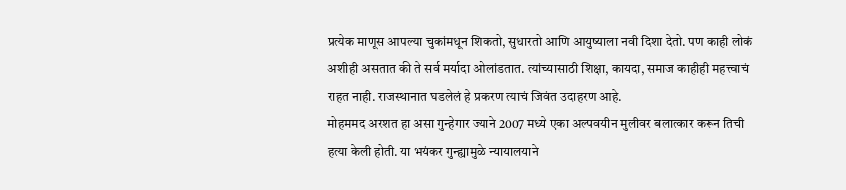प्रत्येक माणूस आपल्या चुकांमधून शिकतो, सुधारतो आणि आयुष्याला नवी दिशा देतो. पण काही लोकं अशीही असतात की ते सर्व मर्यादा ओलांडतात. त्यांच्यासाठी शिक्षा, कायदा, समाज काहीही महत्त्वाचं राहत नाही. राजस्थानात घडलेलं हे प्रकरण त्याचं जिवंत उदाहरण आहे.
मोहममद अरशत हा असा गुन्हेगार ज्याने 2007 मध्ये एका अल्पवयीन मुलीवर बलात्कार करून तिची हत्या केली होती. या भयंकर गुन्ह्यामुळे न्यायालयाने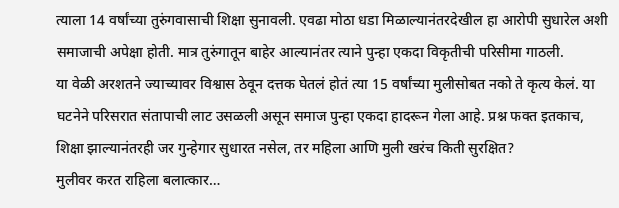त्याला 14 वर्षांच्या तुरुंगवासाची शिक्षा सुनावली. एवढा मोठा धडा मिळाल्यानंतरदेखील हा आरोपी सुधारेल अशी समाजाची अपेक्षा होती. मात्र तुरुंगातून बाहेर आल्यानंतर त्याने पुन्हा एकदा विकृतीची परिसीमा गाठली.
या वेळी अरशतने ज्याच्यावर विश्वास ठेवून दत्तक घेतलं होतं त्या 15 वर्षांच्या मुलीसोबत नको ते कृत्य केलं. या घटनेने परिसरात संतापाची लाट उसळली असून समाज पुन्हा एकदा हादरून गेला आहे. प्रश्न फक्त इतकाच, शिक्षा झाल्यानंतरही जर गुन्हेगार सुधारत नसेल, तर महिला आणि मुली खरंच किती सुरक्षित?
मुलीवर करत राहिला बलात्कार…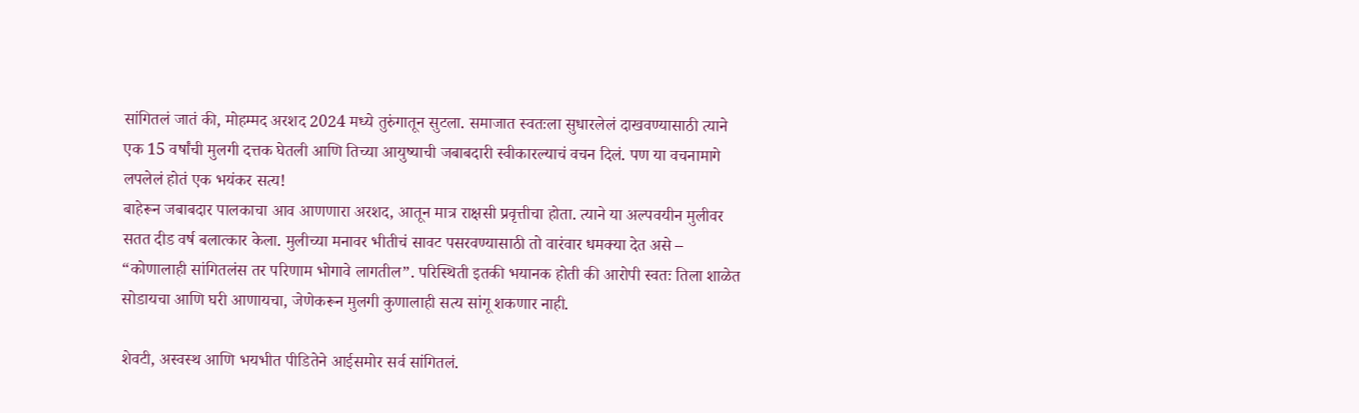सांगितलं जातं की, मोहम्मद अरशद 2024 मध्ये तुरुंगातून सुटला. समाजात स्वतःला सुधारलेलं दाखवण्यासाठी त्याने एक 15 वर्षांची मुलगी दत्तक घेतली आणि तिच्या आयुष्याची जबाबदारी स्वीकारल्याचं वचन दिलं. पण या वचनामागे लपलेलं होतं एक भयंकर सत्य!
बाहेरून जबाबदार पालकाचा आव आणणारा अरशद, आतून मात्र राक्षसी प्रवृत्तीचा होता. त्याने या अल्पवयीन मुलीवर सतत दीड वर्ष बलात्कार केला. मुलीच्या मनावर भीतीचं सावट पसरवण्यासाठी तो वारंवार धमक्या देत असे – “कोणालाही सांगितलंस तर परिणाम भोगावे लागतील”. परिस्थिती इतकी भयानक होती की आरोपी स्वतः तिला शाळेत सोडायचा आणि घरी आणायचा, जेणेकरून मुलगी कुणालाही सत्य सांगू शकणार नाही.

शेवटी, अस्वस्थ आणि भयभीत पीडितेने आईसमोर सर्व सांगितलं.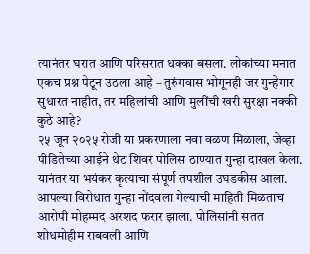त्यानंतर घरात आणि परिसरात धक्का बसला. लोकांच्या मनात एकच प्रश्न पेटून उठला आहे – तुरुंगवास भोगूनही जर गुन्हेगार सुधारत नाहीत, तर महिलांची आणि मुलींची खरी सुरक्षा नक्की कुठे आहे?
२५ जून २०२५ रोजी या प्रकरणाला नवा वळण मिळाला, जेव्हा पीडितेच्या आईने थेट शिवर पोलिस ठाण्यात गुन्हा दाखल केला. यानंतर या भयंकर कृत्याचा संपूर्ण तपशील उघडकीस आला. आपल्या विरोधात गुन्हा नोंदवला गेल्याची माहिती मिळताच आरोपी मोहम्मद अरशद फरार झाला. पोलिसांनी सतत शोधमोहीम राबवली आणि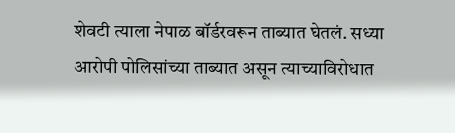शेवटी त्याला नेपाळ बॉर्डरवरून ताब्यात घेतलं. सध्या आरोपी पोलिसांच्या ताब्यात असून त्याच्याविरोधात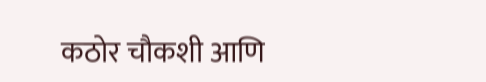कठोर चौकशी आणि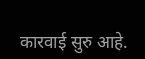कारवाई सुरु आहे.